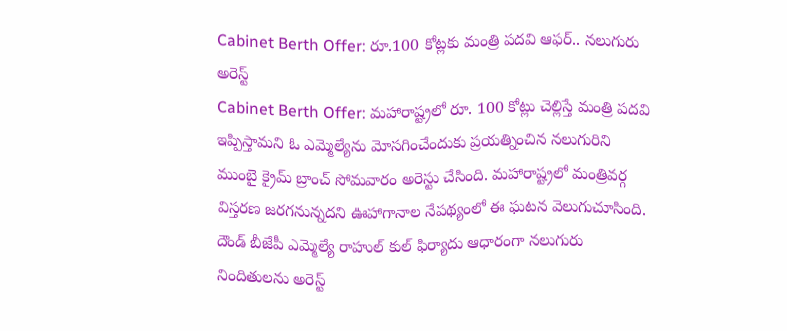Cabinet Berth Offer: రూ.100 కోట్లకు మంత్రి పదవి ఆఫర్.. నలుగురు అరెస్ట్
Cabinet Berth Offer: మహారాష్ట్రలో రూ. 100 కోట్లు చెల్లిస్తే మంత్రి పదవి ఇప్పిస్తామని ఓ ఎమ్మెల్యేను మోసగించేందుకు ప్రయత్నించిన నలుగురిని ముంబై క్రైమ్ బ్రాంచ్ సోమవారం అరెస్టు చేసింది. మహారాష్ట్రలో మంత్రివర్గ విస్తరణ జరగనున్నదని ఊహాగానాల నేపథ్యంలో ఈ ఘటన వెలుగుచూసింది. దౌండ్ బీజేపీ ఎమ్మెల్యే రాహుల్ కుల్ ఫిర్యాదు ఆధారంగా నలుగురు నిందితులను అరెస్ట్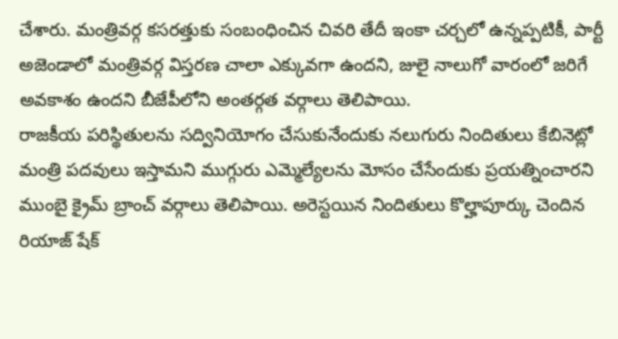చేశారు. మంత్రివర్గ కసరత్తుకు సంబంధించిన చివరి తేదీ ఇంకా చర్చలో ఉన్నప్పటికీ, పార్టీ అజెండాలో మంత్రివర్గ విస్తరణ చాలా ఎక్కువగా ఉందని, జులై నాలుగో వారంలో జరిగే అవకాశం ఉందని బీజేపీలోని అంతర్గత వర్గాలు తెలిపాయి.
రాజకీయ పరిస్థితులను సద్వినియోగం చేసుకునేందుకు నలుగురు నిందితులు కేబినెట్లో మంత్రి పదవులు ఇస్తామని ముగ్గురు ఎమ్మెల్యేలను మోసం చేసేందుకు ప్రయత్నించారని ముంబై క్రైమ్ బ్రాంచ్ వర్గాలు తెలిపాయి. అరెస్టయిన నిందితులు కొల్హాపూర్కు చెందిన రియాజ్ షేక్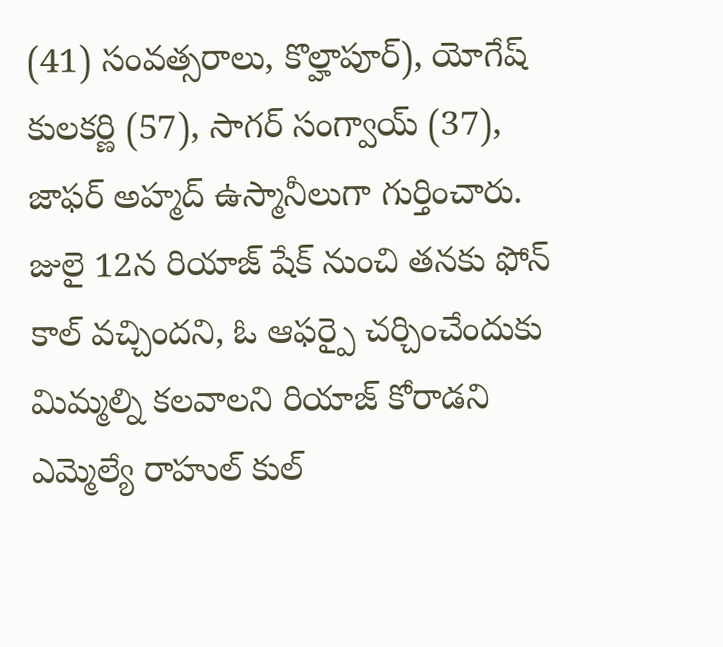(41) సంవత్సరాలు, కొల్హాపూర్), యోగేష్ కులకర్ణి (57), సాగర్ సంగ్వాయ్ (37), జాఫర్ అహ్మద్ ఉస్మానీలుగా గుర్తించారు. జులై 12న రియాజ్ షేక్ నుంచి తనకు ఫోన్ కాల్ వచ్చిందని, ఓ ఆఫర్పై చర్చించేందుకు మిమ్మల్ని కలవాలని రియాజ్ కోరాడని ఎమ్మెల్యే రాహుల్ కుల్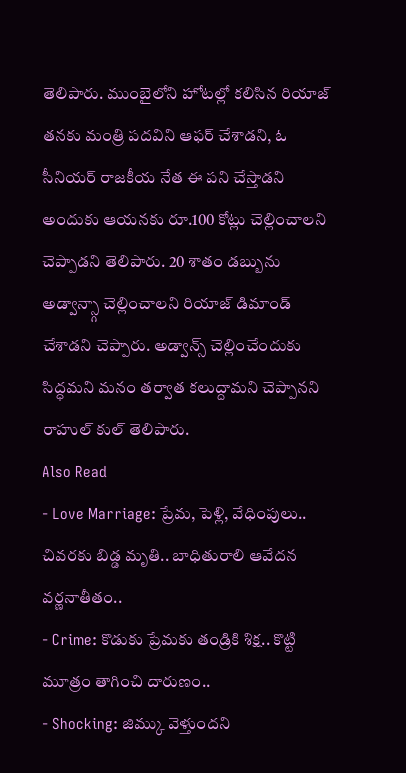తెలిపారు. ముంబైలోని హోటల్లో కలిసిన రియాజ్ తనకు మంత్రి పదవిని ఆఫర్ చేశాడని, ఓ సీనియర్ రాజకీయ నేత ఈ పని చేస్తాడని అందుకు ఆయనకు రూ.100 కోట్లు చెల్లించాలని చెప్పాడని తెలిపారు. 20 శాతం డబ్బును అడ్వాన్స్గా చెల్లించాలని రియాజ్ డిమాండ్ చేశాడని చెప్పారు. అడ్వాన్స్ చెల్లించేందుకు సిద్ధమని మనం తర్వాత కలుద్దామని చెప్పానని రాహుల్ కుల్ తెలిపారు.
Also Read
- Love Marriage: ప్రేమ, పెళ్లి, వేధింపులు.. చివరకు బిడ్డ మృతి.. బాధితురాలి ఆవేదన వర్ణనాతీతం..
- Crime: కొడుకు ప్రేమకు తండ్రికి శిక్ష.. కొట్టి మూత్రం తాగించి దారుణం..
- Shocking: జిమ్కు వెళ్తుందని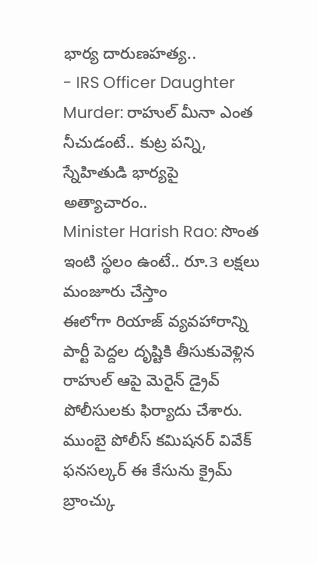భార్య దారుణహత్య..
- IRS Officer Daughter Murder: రాహుల్ మీనా ఎంత నీచుడంటే.. కుట్ర పన్ని, స్నేహితుడి భార్యపై అత్యాచారం..
Minister Harish Rao: సొంత ఇంటి స్థలం ఉంటే.. రూ.3 లక్షలు మంజూరు చేస్తాం
ఈలోగా రియాజ్ వ్యవహారాన్ని పార్టీ పెద్దల దృష్టికి తీసుకువెళ్లిన రాహుల్ ఆపై మెరైన్ డ్రైవ్ పోలీసులకు ఫిర్యాదు చేశారు. ముంబై పోలీస్ కమిషనర్ వివేక్ ఫనసల్కర్ ఈ కేసును క్రైమ్ బ్రాంచ్కు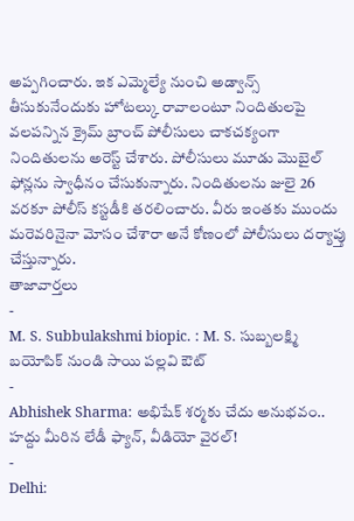అప్పగించారు. ఇక ఎమ్మెల్యే నుంచి అడ్వాన్స్ తీసుకునేందుకు హోటల్కు రావాలంటూ నిందితులపై వలపన్నిన క్రైమ్ బ్రాంచ్ పోలీసులు చాకచక్యంగా నిందితులను అరెస్ట్ చేశారు. పోలీసులు మూడు మొబైల్ ఫోన్లను స్వాధీనం చేసుకున్నారు. నిందితులను జులై 26 వరకూ పోలీస్ కస్టడీకి తరలించారు. వీరు ఇంతకు ముందు మరెవరినైనా మోసం చేశారా అనే కోణంలో పోలీసులు దర్యాప్తు చేస్తున్నారు.
తాజావార్తలు
-
M. S. Subbulakshmi biopic. : M. S. సుబ్బలక్ష్మి బయోపిక్ నుండి సాయి పల్లవి ఔట్
-
Abhishek Sharma: అభిషేక్ శర్మకు చేదు అనుభవం.. హద్దు మీరిన లేడీ ఫ్యాన్, వీడియో వైరల్!
-
Delhi: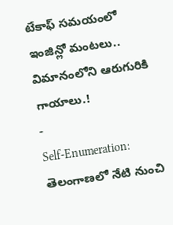టేకాఫ్ సమయంలో ఇంజిన్లో మంటలు.. విమానంలోని ఆరుగురికి గాయాలు.!
-
Self-Enumeration: తెలంగాణలో నేటి నుంచి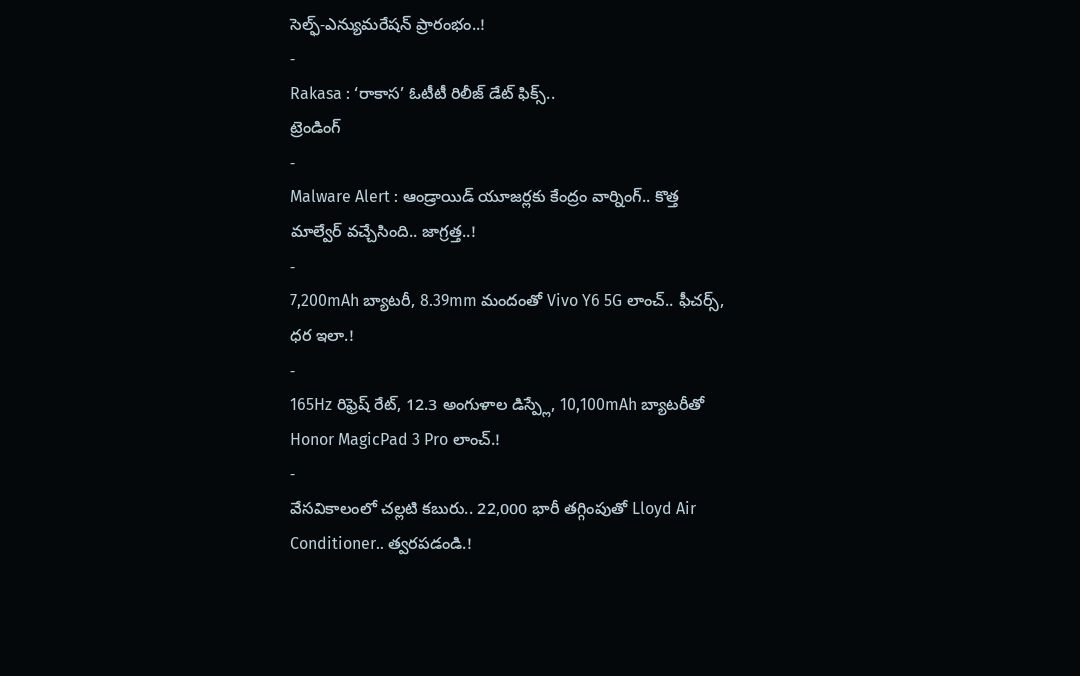సెల్ఫ్-ఎన్యుమరేషన్ ప్రారంభం..!
-
Rakasa : ‘రాకాస’ ఓటీటీ రిలీజ్ డేట్ ఫిక్స్..
ట్రెండింగ్
-
Malware Alert : ఆండ్రాయిడ్ యూజర్లకు కేంద్రం వార్నింగ్.. కొత్త మాల్వేర్ వచ్చేసింది.. జాగ్రత్త..!
-
7,200mAh బ్యాటరీ, 8.39mm మందంతో Vivo Y6 5G లాంచ్.. ఫీచర్స్, ధర ఇలా.!
-
165Hz రిఫ్రెష్ రేట్, 12.3 అంగుళాల డిస్ప్లే, 10,100mAh బ్యాటరీతో Honor MagicPad 3 Pro లాంచ్.!
-
వేసవికాలంలో చల్లటి కబురు.. 22,000 భారీ తగ్గింపుతో Lloyd Air Conditioner.. త్వరపడండి.!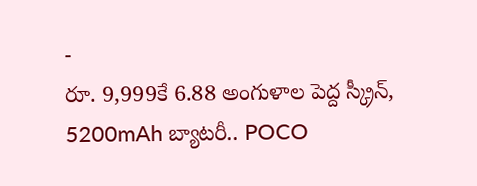-
రూ. 9,999కే 6.88 అంగుళాల పెద్ద స్క్రీన్, 5200mAh బ్యాటరీ.. POCO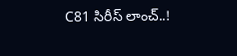C81 సిరీస్ లాంచ్..!